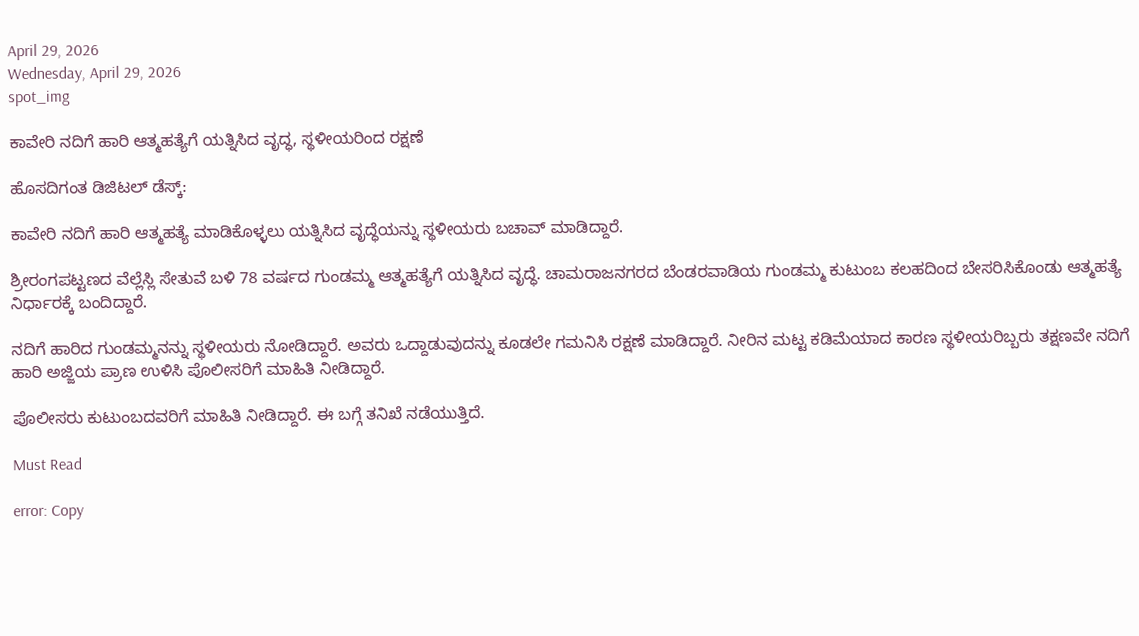April 29, 2026
Wednesday, April 29, 2026
spot_img

ಕಾವೇರಿ ನದಿಗೆ ಹಾರಿ ಆತ್ಮಹತ್ಯೆಗೆ ಯತ್ನಿಸಿದ ವೃದ್ಧ, ಸ್ಥಳೀಯರಿಂದ ರಕ್ಷಣೆ

ಹೊಸದಿಗಂತ ಡಿಜಿಟಲ್‌ ಡೆಸ್ಕ್‌:

ಕಾವೇರಿ ನದಿಗೆ ಹಾರಿ ಆತ್ಮಹತ್ಯೆ ಮಾಡಿಕೊಳ್ಳಲು ಯತ್ನಿಸಿದ ವೃದ್ಧೆಯನ್ನು ಸ್ಥಳೀಯರು ಬಚಾವ್‌ ಮಾಡಿದ್ದಾರೆ.

ಶ್ರೀರಂಗಪಟ್ಟಣದ ವೆಲ್ಲೆಸ್ಲಿ ಸೇತುವೆ ಬಳಿ 78 ವರ್ಷದ ಗುಂಡಮ್ಮ ಆತ್ಮಹತ್ಯೆಗೆ ಯತ್ನಿಸಿದ ವೃದ್ಧೆ. ಚಾಮರಾಜನಗರದ ಬೆಂಡರವಾಡಿಯ ಗುಂಡಮ್ಮ ಕುಟುಂಬ ಕಲಹದಿಂದ ಬೇಸರಿಸಿಕೊಂಡು ಆತ್ಮಹತ್ಯೆ ನಿರ್ಧಾರಕ್ಕೆ ಬಂದಿದ್ದಾರೆ.

ನದಿಗೆ ಹಾರಿದ ಗುಂಡಮ್ಮನನ್ನು ಸ್ಥಳೀಯರು ನೋಡಿದ್ದಾರೆ. ಅವರು ಒದ್ದಾಡುವುದನ್ನು ಕೂಡಲೇ ಗಮನಿಸಿ ರಕ್ಷಣೆ ಮಾಡಿದ್ದಾರೆ. ನೀರಿನ ಮಟ್ಟ ಕಡಿಮೆಯಾದ ಕಾರಣ ಸ್ಥಳೀಯರಿಬ್ಬರು ತಕ್ಷಣವೇ ನದಿಗೆ ಹಾರಿ ಅಜ್ಜಿಯ ಪ್ರಾಣ ಉಳಿಸಿ ಪೊಲೀಸರಿಗೆ ಮಾಹಿತಿ ನೀಡಿದ್ದಾರೆ.

ಪೊಲೀಸರು ಕುಟುಂಬದವರಿಗೆ ಮಾಹಿತಿ ನೀಡಿದ್ದಾರೆ. ಈ ಬಗ್ಗೆ ತನಿಖೆ ನಡೆಯುತ್ತಿದೆ.

Must Read

error: Copy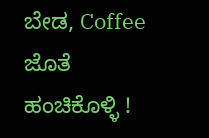ಬೇಡ, Coffee ಜೊತೆ ಹಂಚಿಕೊಳ್ಳಿ !